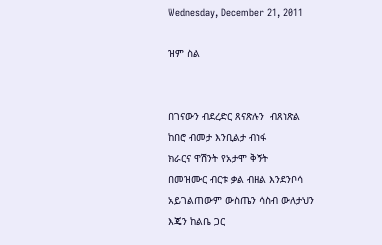Wednesday, December 21, 2011

ዝም ስል


በገናውን ብደረድር ጸናጽሉን  ብጸነጽል
ከበሮ ብመታ እንቢልታ ብነፋ
ክራርና ዋሽንት የአታሞ ቅኝት
በመዝሙር ብርቱ ቃል ብዘል እንደንቦሳ
አይገልጠውም ውስጤን ሳስብ ውለታህን
እጄን ከልቤ ጋር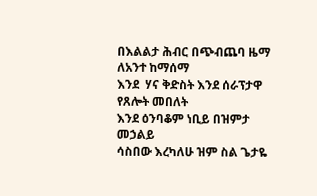በእልልታ ሕብር በጭብጨባ ዜማ ለአንተ ከማሰማ
እንደ  ሃና ቅድስት እንደ ሰራፕታዋ የጸሎት መበለት
እንደ ዕንባቆም ነቢይ በዝምታ መኃልይ
ሳስበው እረካለሁ ዝም ስል ጌታዬ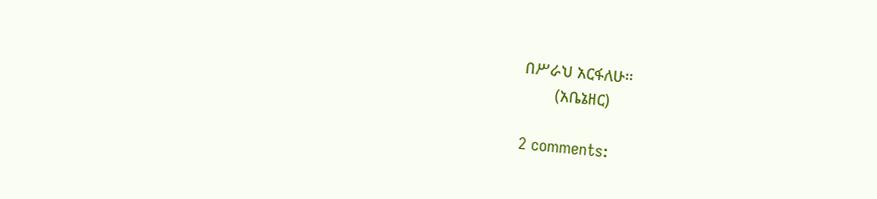በሥራህ አርፋለሁ፡፡
        (አቤኔዘር)

2 comments: